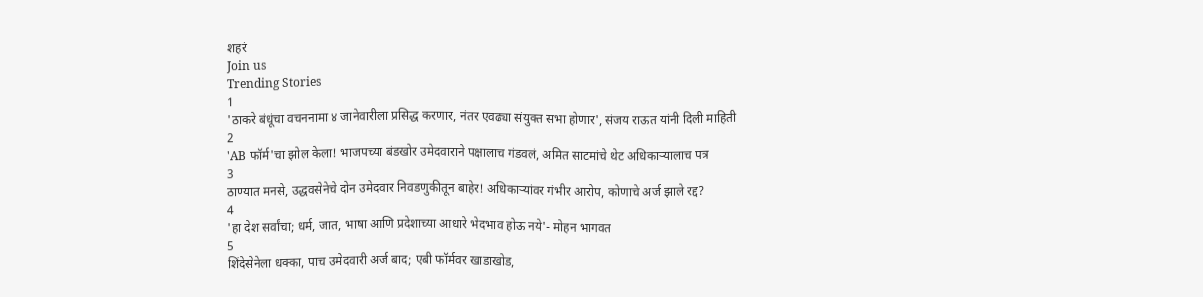शहरं
Join us
Trending Stories
1
'ठाकरे बंधूंचा वचननामा ४ जानेवारीला प्रसिद्ध करणार, नंतर एवढ्या संयुक्त सभा होणार', संजय राऊत यांनी दिली माहिती
2
'AB फॉर्म'चा झोल केला! भाजपच्या बंडखोर उमेदवाराने पक्षालाच गंडवलं, अमित साटमांचे थेट अधिकाऱ्यालाच पत्र
3
ठाण्यात मनसे, उद्धवसेनेचे दोन उमेदवार निवडणुकीतून बाहेर! अधिकाऱ्यांवर गंभीर आरोप, कोणाचे अर्ज झाले रद्द?
4
'हा देश सर्वांचा; धर्म, जात, भाषा आणि प्रदेशाच्या आधारे भेदभाव होऊ नये'- मोहन भागवत
5
शिंदेसेनेला धक्का, पाच उमेदवारी अर्ज बाद; एबी फॉर्मवर खाडाखोड,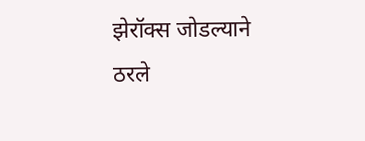झेरॉक्स जोडल्याने ठरले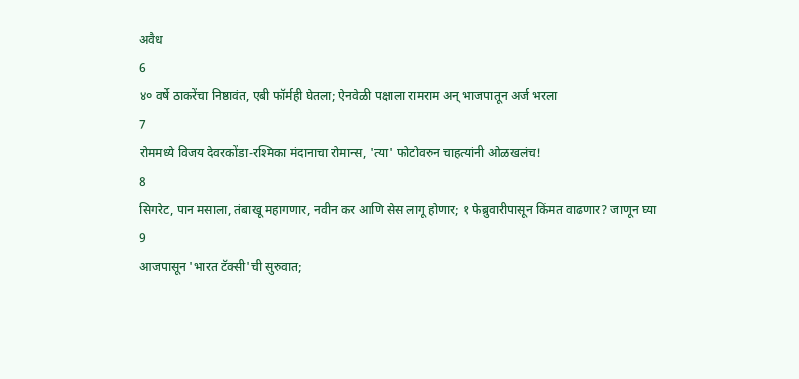अवैध
6
४० वर्षे ठाकरेंचा निष्ठावंत, एबी फॉर्मही घेतला; ऐनवेळी पक्षाला रामराम अन् भाजपातून अर्ज भरला
7
रोममध्ये विजय देवरकोंडा-रश्मिका मंदानाचा रोमान्स, 'त्या' फोटोवरुन चाहत्यांनी ओळखलंच!
8
सिगरेट, पान मसाला, तंबाखू महागणार, नवीन कर आणि सेस लागू होणार; १ फेब्रुवारीपासून किंमत वाढणार? जाणून घ्या
9
आजपासून 'भारत टॅक्सी'ची सुरुवात;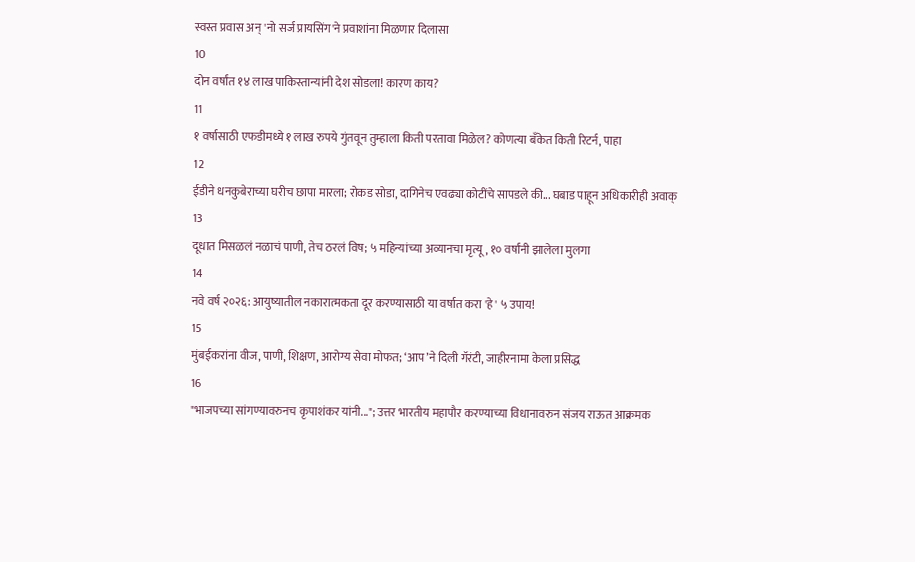स्वस्त प्रवास अन् 'नो सर्ज प्रायसिंग'ने प्रवाशांना मिळणार दिलासा
10
दोन वर्षांत १४ लाख पाकिस्तान्यांनी देश सोडला! कारण काय?
11
१ वर्षासाठी एफडीमध्ये १ लाख रुपये गुंतवून तुम्हाला किती परतावा मिळेल? कोणत्या बँकेत किती रिटर्न, पाहा
12
ईडीने धनकुबेराच्या घरीच छापा मारला; रोकड सोडा, दागिनेच एवढ्या कोटींचे सापडले की... घबाड पाहून अधिकारीही अवाक्
13
दूधात मिसळलं नळाचं पाणी, तेच ठरलं विष; ५ महिन्यांच्या अव्यानचा मृत्यू, १० वर्षांनी झालेला मुलगा
14
नवे वर्ष २०२६: आयुष्यातील नकारात्मकता दूर करण्यासाठी या वर्षात करा 'हे' ५ उपाय!
15
मुंबईकरांना वीज, पाणी, शिक्षण, आरोग्य सेवा मोफत; ‘आप’ने दिली गॅरंटी, जाहीरनामा केला प्रसिद्ध
16
"भाजपच्या सांगण्यावरुनच कृपाशंकर यांनी..."; उत्तर भारतीय महापौर करण्याच्या विधानावरुन संजय राऊत आक्रमक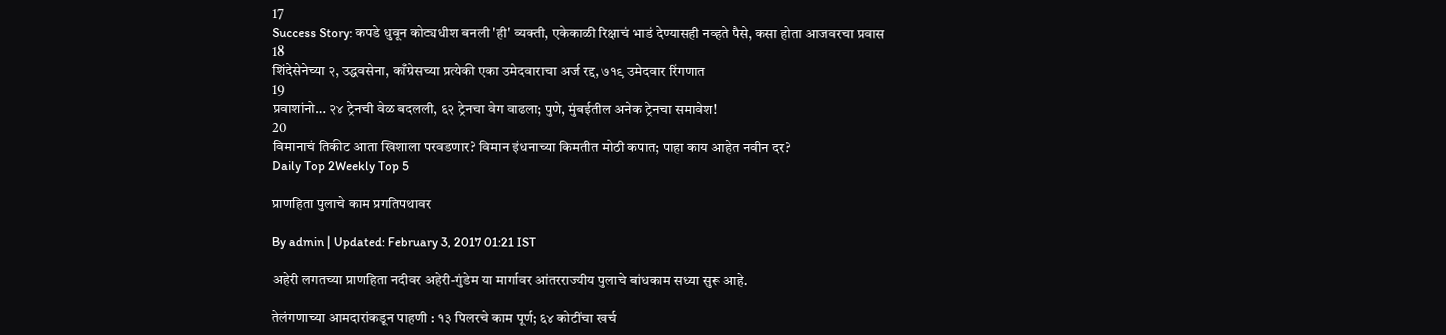17
Success Story: कपडे धुवून कोट्यधीश बनली 'ही' व्यक्ती, एकेकाळी रिक्षाचं भाडं देण्यासही नव्हते पैसे, कसा होता आजवरचा प्रवास
18
शिंदेसेनेच्या २, उद्धवसेना, काँग्रेसच्या प्रत्येकी एका उमेदवाराचा अर्ज रद्द, ७१९ उमेदवार रिंगणात
19
प्रवाशांनो… २४ ट्रेनची वेळ बदलली, ६२ ट्रेनचा वेग वाढला; पुणे, मुंबईतील अनेक ट्रेनचा समावेश!
20
विमानाचं तिकीट आता खिशाला परवडणार? विमान इंधनाच्या किमतीत मोठी कपात; पाहा काय आहेत नवीन दर?
Daily Top 2Weekly Top 5

प्राणहिता पुलाचे काम प्रगतिपथावर

By admin | Updated: February 3, 2017 01:21 IST

अहेरी लगतच्या प्राणहिता नदीवर अहेरी-गुंडेम या मार्गावर आंतरराज्यीय पुलाचे बांधकाम सध्या सुरू आहे.

तेलंगणाच्या आमदारांकडून पाहणी : १३ पिलरचे काम पूर्ण; ६४ कोटींचा खर्च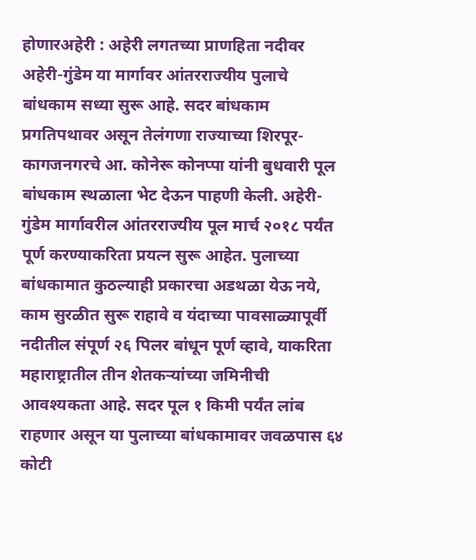होणारअहेरी : अहेरी लगतच्या प्राणहिता नदीवर अहेरी-गुंडेम या मार्गावर आंतरराज्यीय पुलाचे बांधकाम सध्या सुरू आहे. सदर बांधकाम प्रगतिपथावर असून तेलंगणा राज्याच्या शिरपूर-कागजनगरचे आ. कोनेरू कोनप्पा यांनी बुधवारी पूल बांधकाम स्थळाला भेट देऊन पाहणी केली. अहेरी-गुंडेम मार्गावरील आंतरराज्यीय पूल मार्च २०१८ पर्यंत पूर्ण करण्याकरिता प्रयत्न सुरू आहेत. पुलाच्या बांधकामात कुठल्याही प्रकारचा अडथळा येऊ नये, काम सुरळीत सुरू राहावे व यंदाच्या पावसाळ्यापूर्वी नदीतील संपूर्ण २६ पिलर बांधून पूर्ण व्हावे, याकरिता महाराष्ट्रातील तीन शेतकऱ्यांच्या जमिनीची आवश्यकता आहे. सदर पूल १ किमी पर्यंत लांब राहणार असून या पुलाच्या बांधकामावर जवळपास ६४ कोटी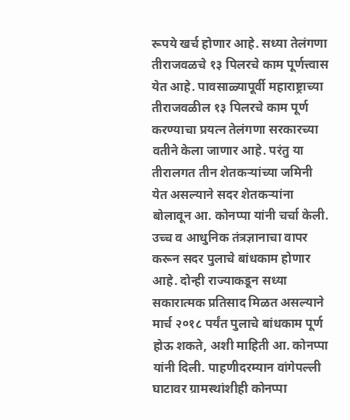रूपये खर्च होणार आहे. सध्या तेलंगणा तीराजवळचे १३ पिलरचे काम पूर्णत्त्वास येत आहे. पावसाळ्यापूर्वी महाराष्ट्राच्या तीराजवळील १३ पिलरचे काम पूर्ण करण्याचा प्रयत्न तेलंगणा सरकारच्या वतीने केला जाणार आहे. परंतु या तीरालगत तीन शेतकऱ्यांच्या जमिनी येत असल्याने सदर शेतकऱ्यांना बोलावून आ. कोनप्पा यांनी चर्चा केली. उच्च व आधुनिक तंत्रज्ञानाचा वापर करून सदर पुलाचे बांधकाम होणार आहे. दोन्ही राज्याकडून सध्या सकारात्मक प्रतिसाद मिळत असल्याने मार्च २०१८ पर्यंत पुलाचे बांधकाम पूर्ण होऊ शकते, अशी माहिती आ. कोनप्पा यांनी दिली. पाहणीदरम्यान वांगेपल्ली घाटावर ग्रामस्थांशीही कोनप्पा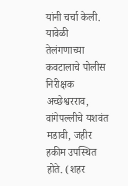यांनी चर्चा केली. यावेळी तेलंगणाच्या कवटालाचे पोलीस निरीक्षक अच्छेश्वरराव, वांगेपल्लीचे यशवंत मडावी, जहीर हकीम उपस्थित होते. (शहर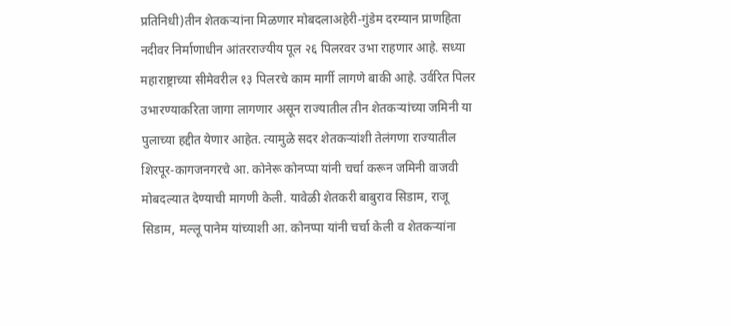प्रतिनिधी)तीन शेतकऱ्यांना मिळणार मोबदलाअहेरी-गुंडेम दरम्यान प्राणहिता नदीवर निर्माणाधीन आंतरराज्यीय पूल २६ पिलरवर उभा राहणार आहे. सध्या महाराष्ट्राच्या सीमेवरील १३ पिलरचे काम मार्गी लागणे बाकी आहे. उर्वरित पिलर उभारण्याकरिता जागा लागणार असून राज्यातील तीन शेतकऱ्यांच्या जमिनी या पुलाच्या हद्दीत येणार आहेत. त्यामुळे सदर शेतकऱ्यांशी तेलंगणा राज्यातील शिरपूर-कागजनगरचे आ. कोनेरू कोनप्पा यांनी चर्चा करून जमिनी वाजवी मोबदल्यात देण्याची मागणी केली. यावेळी शेतकरी बाबुराव सिडाम, राजू सिडाम, मल्लू पानेम यांच्याशी आ. कोनप्पा यांनी चर्चा केली व शेतकऱ्यांना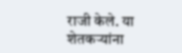राजी केले. या शेतकऱ्यांना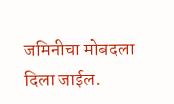जमिनीचा मोबदला दिला जाईल.